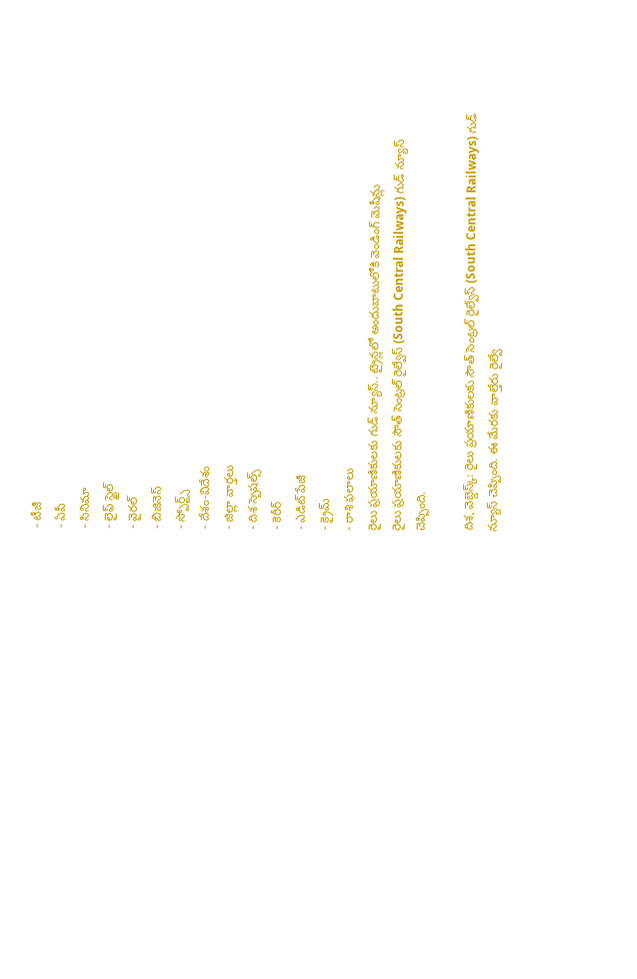- టీజీ
- ఏపీ
- సినిమా
- లైఫ్ స్టైల్
- వైరల్
- బిజినెస్
- స్పోర్ట్స్
- దేశం-విదేశం
- జిల్లా వార్తలు
- దిశ స్పెషల్స్
- కెరీర్
- ఎడిట్ పేజీ
- క్రైమ్
- రాశి ఫలాలు
రైలు ప్రయాణికులకు గుడ్ న్యూస్.. ట్రైన్లలో అందుబాటులోకి వెండింగ్ మెషీన్లు
రైలు ప్రయాణికులకు సౌత్ సెంట్రల్ రైల్వేస్ (South Central Railways) గుడ్ న్యూస్ చెప్పింది.

దిశ, వెబ్డెస్క్: రైలు ప్రయాణికులకు సౌత్ సెంట్రల్ రైల్వేస్ (South Central Railways) గుడ్ న్యూస్ చెప్పింది. ఈ మేరకు వాల్తేరు రైల్వే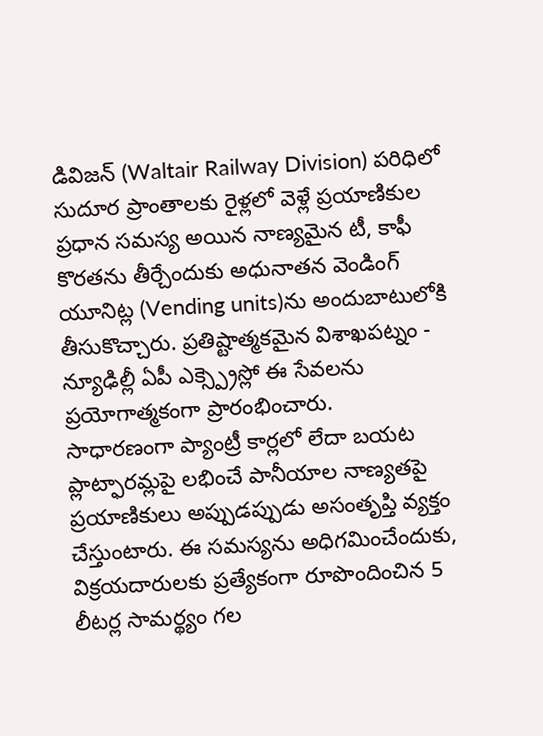డివిజన్ (Waltair Railway Division) పరిధిలో సుదూర ప్రాంతాలకు రైళ్లలో వెళ్లే ప్రయాణికుల ప్రధాన సమస్య అయిన నాణ్యమైన టీ, కాఫీ కొరతను తీర్చేందుకు అధునాతన వెండింగ్ యూనిట్ల (Vending units)ను అందుబాటులోకి తీసుకొచ్చారు. ప్రతిష్టాత్మకమైన విశాఖపట్నం - న్యూఢిల్లీ ఏపీ ఎక్స్ప్రెస్లో ఈ సేవలను ప్రయోగాత్మకంగా ప్రారంభించారు.
సాధారణంగా ప్యాంట్రీ కార్లలో లేదా బయట ప్లాట్ఫారమ్లపై లభించే పానీయాల నాణ్యతపై ప్రయాణికులు అప్పుడప్పుడు అసంతృప్తి వ్యక్తం చేస్తుంటారు. ఈ సమస్యను అధిగమించేందుకు, విక్రయదారులకు ప్రత్యేకంగా రూపొందించిన 5 లీటర్ల సామర్థ్యం గల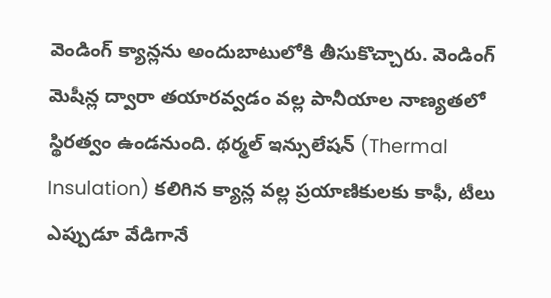వెండింగ్ క్యాన్లను అందుబాటులోకి తీసుకొచ్చారు. వెండింగ్ మెషీన్ల ద్వారా తయారవ్వడం వల్ల పానీయాల నాణ్యతలో స్థిరత్వం ఉండనుంది. థర్మల్ ఇన్సులేషన్ (Thermal Insulation) కలిగిన క్యాన్ల వల్ల ప్రయాణికులకు కాఫీ, టీలు ఎప్పుడూ వేడిగానే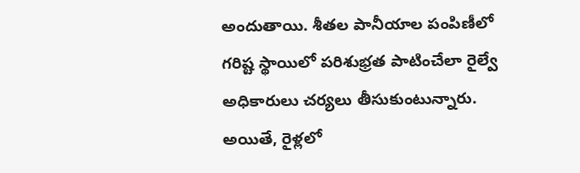అందుతాయి. శీతల పానీయాల పంపిణీలో గరిష్ట స్థాయిలో పరిశుభ్రత పాటించేలా రైల్వే అధికారులు చర్యలు తీసుకుంటున్నారు. అయితే, రైళ్లలో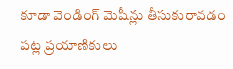కూడా వెండింగ్ మెషీన్లు తీసుకురావడం పట్ల ప్రయాణికులు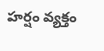హర్షం వ్యక్తం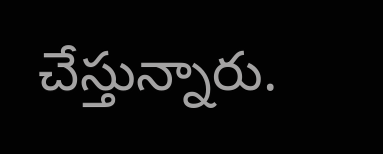చేస్తున్నారు.